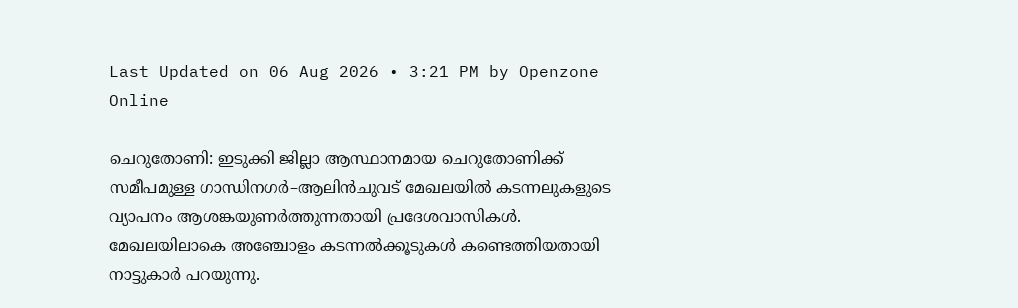Last Updated on 06 Aug 2026 • 3:21 PM by Openzone Online

ചെറുതോണി: ഇടുക്കി ജില്ലാ ആസ്ഥാനമായ ചെറുതോണിക്ക് സമീപമുള്ള ഗാന്ധിനഗർ–ആലിൻചുവട് മേഖലയിൽ കടന്നലുകളുടെ വ്യാപനം ആശങ്കയുണർത്തുന്നതായി പ്രദേശവാസികൾ. മേഖലയിലാകെ അഞ്ചോളം കടന്നൽക്കൂടുകൾ കണ്ടെത്തിയതായി നാട്ടുകാർ പറയുന്നു.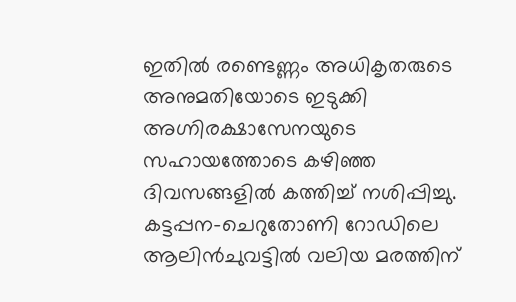ഇതിൽ രണ്ടെണ്ണം അധികൃതരുടെ അനുമതിയോടെ ഇടുക്കി അഗ്നിരക്ഷാസേനയുടെ സഹായത്തോടെ കഴിഞ്ഞ ദിവസങ്ങളിൽ കത്തിച്ച് നശിപ്പിച്ചു.
കട്ടപ്പന–ചെറുതോണി റോഡിലെ ആലിൻചുവട്ടിൽ വലിയ മരത്തിന്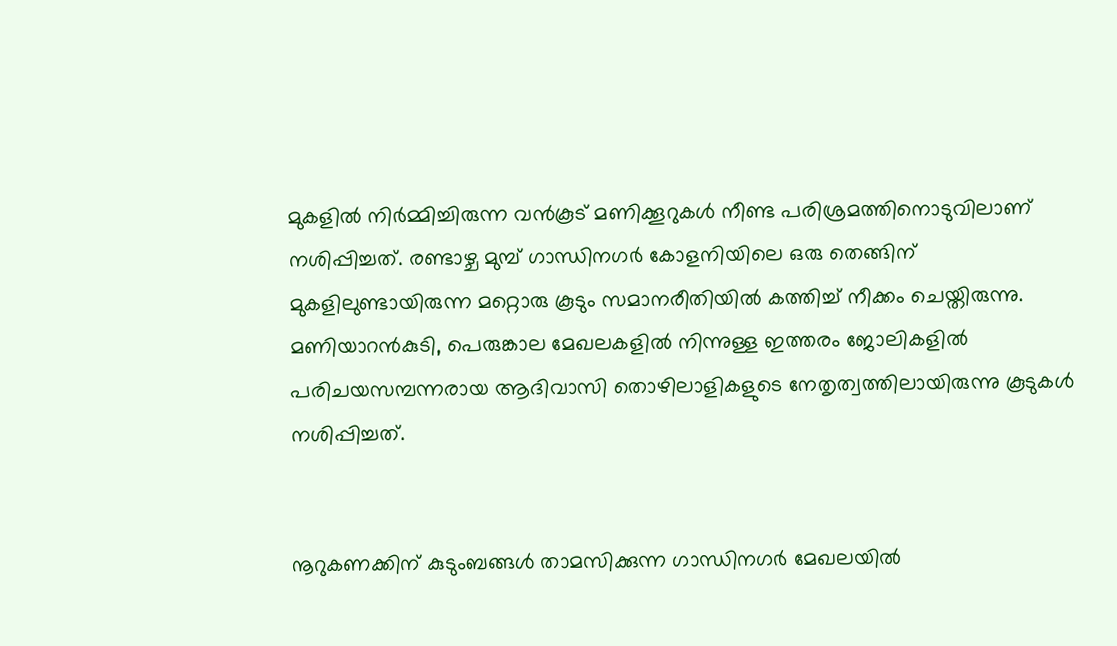മുകളിൽ നിർമ്മിച്ചിരുന്ന വൻകൂട് മണിക്കൂറുകൾ നീണ്ട പരിശ്രമത്തിനൊടുവിലാണ് നശിപ്പിച്ചത്. രണ്ടാഴ്ച മുമ്പ് ഗാന്ധിനഗർ കോളനിയിലെ ഒരു തെങ്ങിന് മുകളിലുണ്ടായിരുന്ന മറ്റൊരു കൂടും സമാനരീതിയിൽ കത്തിച്ച് നീക്കം ചെയ്തിരുന്നു. മണിയാറൻകുടി, പെരുങ്കാല മേഖലകളിൽ നിന്നുള്ള ഇത്തരം ജോലികളിൽ പരിചയസമ്പന്നരായ ആദിവാസി തൊഴിലാളികളുടെ നേതൃത്വത്തിലായിരുന്നു കൂടുകൾ നശിപ്പിച്ചത്.


നൂറുകണക്കിന് കുടുംബങ്ങൾ താമസിക്കുന്ന ഗാന്ധിനഗർ മേഖലയിൽ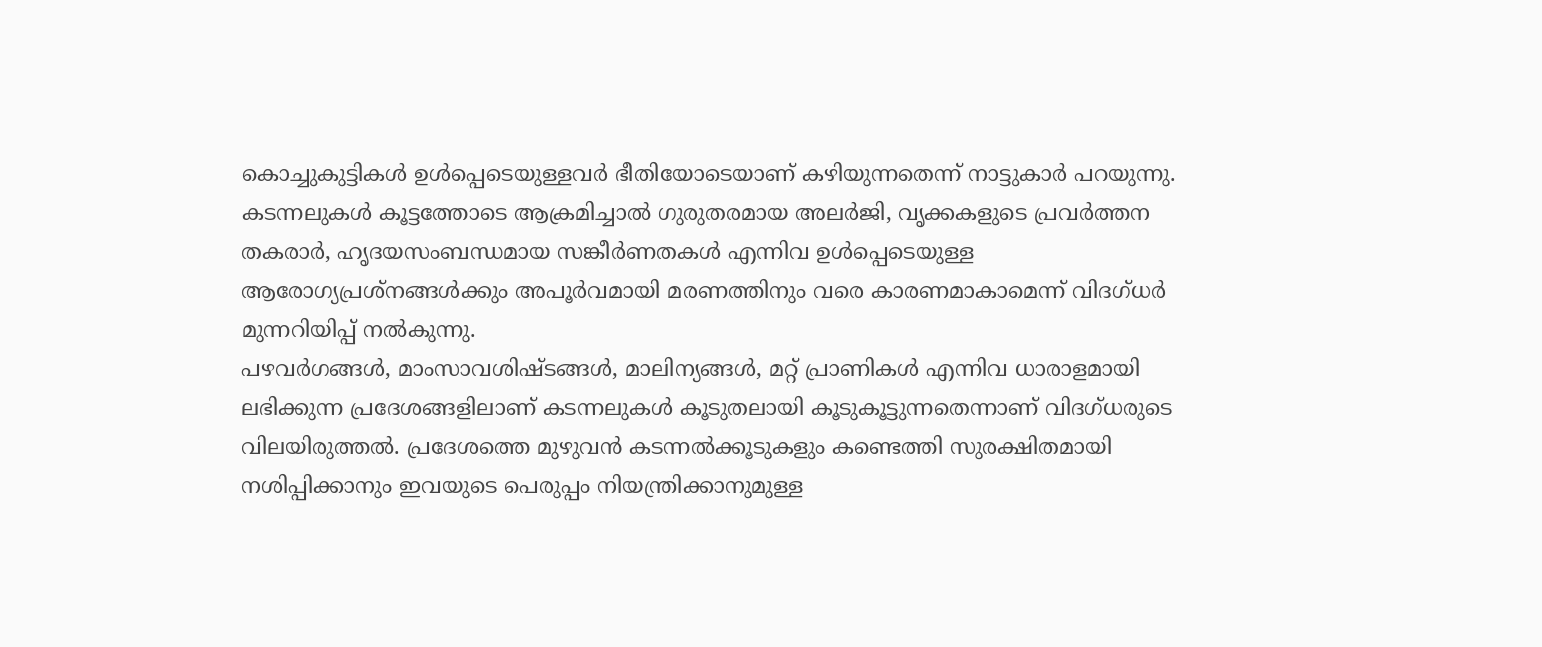കൊച്ചുകുട്ടികൾ ഉൾപ്പെടെയുള്ളവർ ഭീതിയോടെയാണ് കഴിയുന്നതെന്ന് നാട്ടുകാർ പറയുന്നു. കടന്നലുകൾ കൂട്ടത്തോടെ ആക്രമിച്ചാൽ ഗുരുതരമായ അലർജി, വൃക്കകളുടെ പ്രവർത്തന തകരാർ, ഹൃദയസംബന്ധമായ സങ്കീർണതകൾ എന്നിവ ഉൾപ്പെടെയുള്ള ആരോഗ്യപ്രശ്നങ്ങൾക്കും അപൂർവമായി മരണത്തിനും വരെ കാരണമാകാമെന്ന് വിദഗ്ധർ മുന്നറിയിപ്പ് നൽകുന്നു.
പഴവർഗങ്ങൾ, മാംസാവശിഷ്ടങ്ങൾ, മാലിന്യങ്ങൾ, മറ്റ് പ്രാണികൾ എന്നിവ ധാരാളമായി ലഭിക്കുന്ന പ്രദേശങ്ങളിലാണ് കടന്നലുകൾ കൂടുതലായി കൂടുകൂട്ടുന്നതെന്നാണ് വിദഗ്ധരുടെ വിലയിരുത്തൽ. പ്രദേശത്തെ മുഴുവൻ കടന്നൽക്കൂടുകളും കണ്ടെത്തി സുരക്ഷിതമായി നശിപ്പിക്കാനും ഇവയുടെ പെരുപ്പം നിയന്ത്രിക്കാനുമുള്ള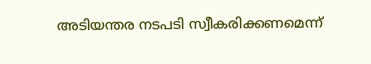അടിയന്തര നടപടി സ്വീകരിക്കണമെന്ന്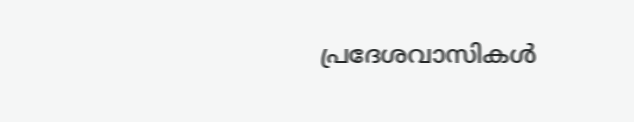പ്രദേശവാസികൾ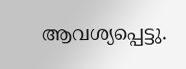ആവശ്യപ്പെട്ടു.